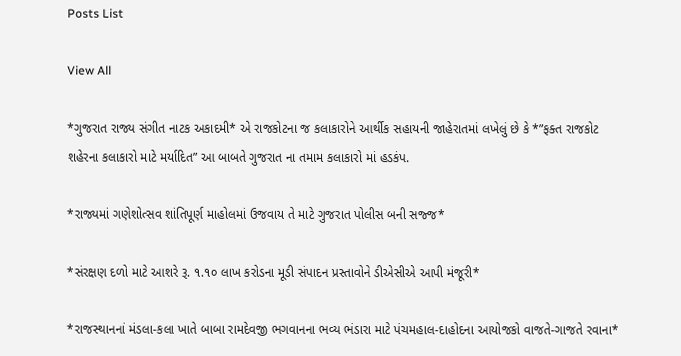Posts List

View All

*ગુજરાત રાજ્ય સંગીત નાટક અકાદમી* એ રાજકોટના જ કલાકારોને આર્થીક સહાયની જાહેરાતમાં લખેલું છે કે *”ફક્ત રાજકોટ શહેરના કલાકારો માટે મર્યાદિત” આ બાબતે ગુજરાત ના તમામ કલાકારો માં હડકંપ.

*રાજ્યમાં ગણેશોત્સવ શાંતિપૂર્ણ માહોલમાં ઉજવાય તે માટે ગુજરાત પોલીસ બની સજ્જ*

*સંરક્ષણ દળો માટે આશરે રૂ. ૧.૧૦ લાખ કરોડના મૂડી સંપાદન પ્રસ્તાવોને ડીએસીએ આપી મંજૂરી*

*રાજસ્થાનનાં મંડલા-કલા ખાતે બાબા રામદેવજી ભગવાનના ભવ્ય ભંડારા માટે પંચમહાલ-દાહોદના આયોજકો વાજતે-ગાજતે રવાના*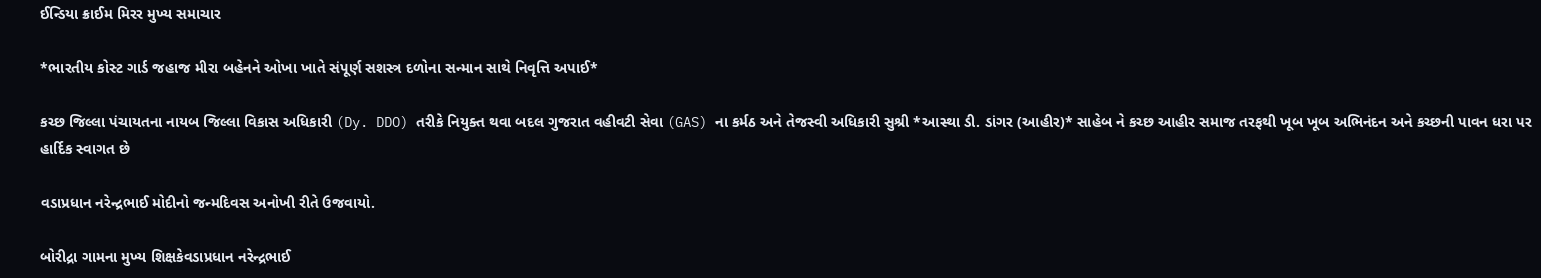ઈન્ડિયા ક્રાઈમ મિરર મુખ્ય સમાચાર

*ભારતીય કોસ્ટ ગાર્ડ જહાજ મીરા બહેનને ઓખા ખાતે સંપૂર્ણ સશસ્ત્ર દળોના સન્માન સાથે નિવૃત્તિ અપાઈ*

કચ્છ જિલ્લા પંચાયતના નાયબ જિલ્લા વિકાસ અધિકારી (Dy. DDO) તરીકે નિયુક્ત થવા બદલ ગુજરાત વહીવટી સેવા (GAS) ના કર્મઠ અને તેજસ્વી અધિકારી સુશ્રી *આસ્થા ડી. ડાંગર (આહીર)* સાહેબ ને કચ્છ આહીર સમાજ તરફથી ખૂબ ખૂબ અભિનંદન અને કચ્છની પાવન ધરા પર હાર્દિક સ્વાગત છે

વડાપ્રધાન નરેન્દ્રભાઈ મોદીનો જન્મદિવસ અનોખી રીતે ઉજવાયો.

બોરીદ્રા ગામના મુખ્ય શિક્ષકેવડાપ્રધાન નરેન્દ્રભાઈ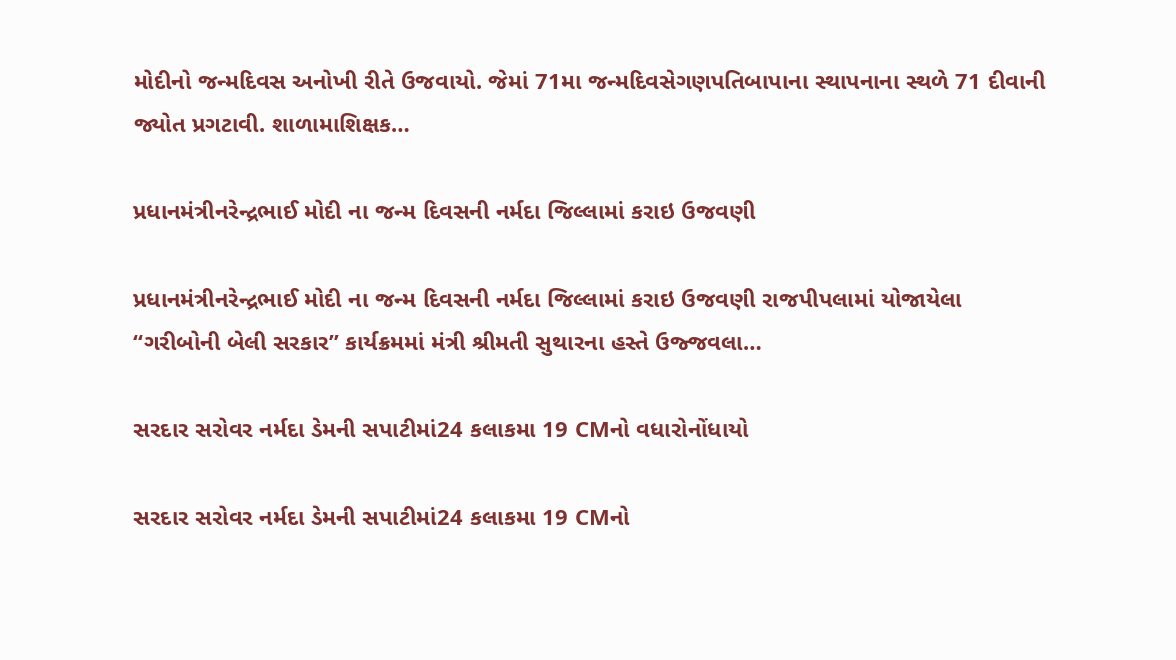મોદીનો જન્મદિવસ અનોખી રીતે ઉજવાયો. જેમાં 71મા જન્મદિવસેગણપતિબાપાના સ્થાપનાના સ્થળે 71 દીવાની જ્યોત પ્રગટાવી. શાળામાશિક્ષક…

પ્રધાનમંત્રીનરેન્દ્રભાઈ મોદી ના જન્મ દિવસની નર્મદા જિલ્લામાં કરાઇ ઉજવણી

પ્રધાનમંત્રીનરેન્દ્રભાઈ મોદી ના જન્મ દિવસની નર્મદા જિલ્લામાં કરાઇ ઉજવણી રાજપીપલામાં યોજાયેલા “ગરીબોની બેલી સરકાર” કાર્યક્રમમાં મંત્રી શ્રીમતી સુથારના હસ્તે ઉજ્જવલા…

સરદાર સરોવર નર્મદા ડેમની સપાટીમાં24 કલાકમા 19 CMનો વધારોનોંધાયો

સરદાર સરોવર નર્મદા ડેમની સપાટીમાં24 કલાકમા 19 CMનો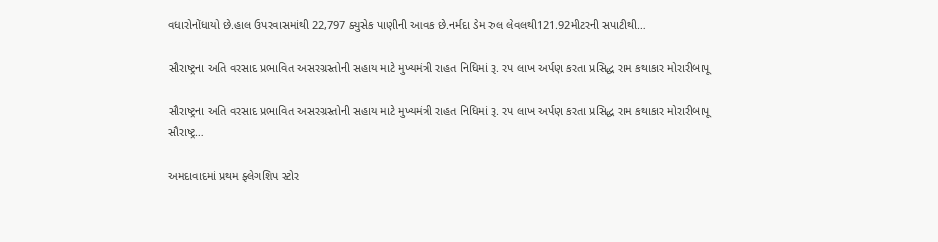વધારોનોંધાયો છે.હાલ ઉપરવાસમાંથી 22,797 ક્યુસેક પાણીની આવક છે.નર્મદા ડેમ રુલ લેવલથી121.92મીટરની સપાટીથી…

સૌરાષ્ટ્રના અતિ વરસાદ પ્રભાવિત અસરગ્રસ્તોની સહાય માટે મુખ્યમંત્રી રાહત નિધિમાં રૂ. રપ લાખ અર્પણ કરતા પ્રસિદ્ધ રામ કથાકાર મોરારીબાપૂ

સૌરાષ્ટ્રના અતિ વરસાદ પ્રભાવિત અસરગ્રસ્તોની સહાય માટે મુખ્યમંત્રી રાહત નિધિમાં રૂ. રપ લાખ અર્પણ કરતા પ્રસિદ્ધ રામ કથાકાર મોરારીબાપૂ સૌરાષ્ટ્ર…

અમદાવાદમાં પ્રથમ ફ્લેગશિપ સ્ટોર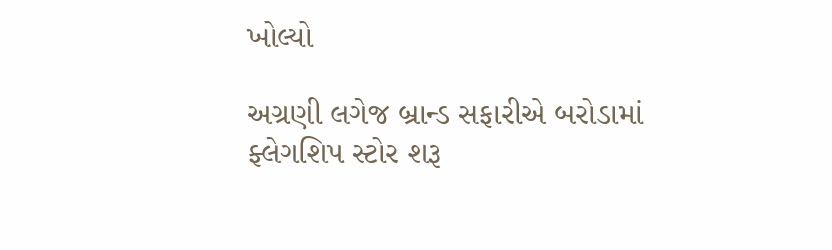ખોલ્યો

અગ્રણી લગેજ બ્રાન્ડ સફારીએ બરોડામાં ફ્લેગશિપ સ્ટોર શરૂ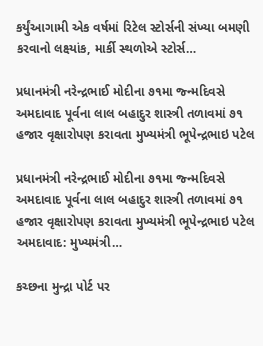કર્યુંઆગામી એક વર્ષમાં રિટેલ સ્ટોર્સની સંખ્યા બમણી કરવાનો લક્ષ્યાંક, માર્કી સ્થળોએ સ્ટોર્સ…

પ્રધાનમંત્રી નરેન્દ્રભાઈ મોદીના ૭૧મા જ્ન્મદિવસે અમદાવાદ પૂર્વના લાલ બહાદુર શાસ્ત્રી તળાવમાં ૭૧ હજાર વૃક્ષારોપણ કરાવતા મુખ્યમંત્રી ભૂપેન્દ્રભાઇ પટેલ

પ્રધાનમંત્રી નરેન્દ્રભાઈ મોદીના ૭૧મા જ્ન્મદિવસે અમદાવાદ પૂર્વના લાલ બહાદુર શાસ્ત્રી તળાવમાં ૭૧ હજાર વૃક્ષારોપણ કરાવતા મુખ્યમંત્રી ભૂપેન્દ્રભાઇ પટેલ અમદાવાદ: મુખ્યમંત્રી…

કચ્છના મુન્દ્રા પોર્ટ પર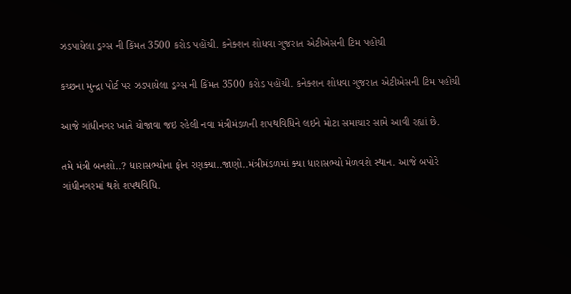ઝડપાયેલા ડ્રગ્સ ની કિંમત 3500 કરોડ પહોંચી. કનેક્શન શોધવા ગુજરાત એટીએસની ટિમ પહોંચી

કચ્છના મુન્દ્રા પોર્ટ પર ઝડપાયેલા ડ્રગ્સ ની કિંમત 3500 કરોડ પહોંચી. કનેક્શન શોધવા ગુજરાત એટીએસની ટિમ પહોંચી

આજે ગાંધીનગર ખાતે યોજાવા જઇ રહેલી નવા મંત્રીમંડળની શપથવિધિને લઇને મોટા સમાચાર સામે આવી રહ્યાં છે.

તમે મંત્રી બનશો..? ધારાસભ્યોના ફોન રણક્યા..જાણો..મંત્રીમંડળમાં ક્યા ધારાસભ્યો મેળવશે સ્થાન. આજે બપોરે ગાંધીનગરમાં થશે શપથવિધિ.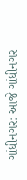ગાંધીનગર: આજે ગાંધીનગર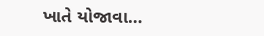ખાતે યોજાવા…